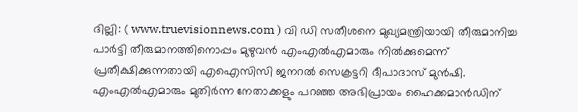ദില്ലി: ( www.truevisionnews.com ) വി ഡി സതീശനെ മുഖ്യമന്ത്രിയായി തീരുമാനിച്ച പാർട്ടി തീരുമാനത്തിനൊപ്പം മുഴുവൻ എംഎൽഎമാരും നിൽക്കുമെന്ന് പ്രതീക്ഷിക്കുന്നതായി എഐസിസി ജനറൽ സെക്രട്ടറി ദീപാദാസ് മുൻഷി. എംഎൽഎമാരും മുതിർന്ന നേതാക്കളും പറഞ്ഞ അഭിപ്രായം ഹൈക്കമാൻഡിന്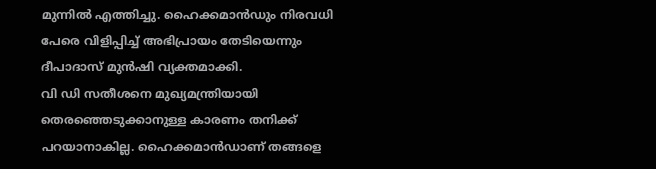മുന്നിൽ എത്തിച്ചു. ഹൈക്കമാൻഡും നിരവധി പേരെ വിളിപ്പിച്ച് അഭിപ്രായം തേടിയെന്നും ദീപാദാസ് മുൻഷി വ്യക്തമാക്കി.
വി ഡി സതീശനെ മുഖ്യമന്ത്രിയായി തെരഞ്ഞെടുക്കാനുള്ള കാരണം തനിക്ക് പറയാനാകില്ല. ഹൈക്കമാൻഡാണ് തങ്ങളെ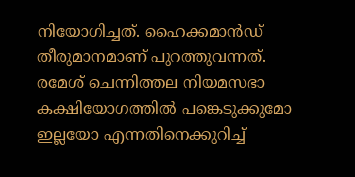നിയോഗിച്ചത്. ഹൈക്കമാൻഡ് തീരുമാനമാണ് പുറത്തുവന്നത്. രമേശ് ചെന്നിത്തല നിയമസഭാ കക്ഷിയോഗത്തിൽ പങ്കെടുക്കുമോ ഇല്ലയോ എന്നതിനെക്കുറിച്ച്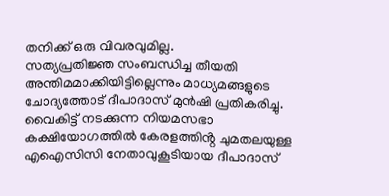തനിക്ക് ഒരു വിവരവുമില്ല.
സത്യപ്രതിജ്ഞ സംബന്ധിച്ച തീയതി അന്തിമമാക്കിയിട്ടില്ലെന്നും മാധ്യമങ്ങളുടെ ചോദ്യത്തോട് ദീപാദാസ് മുൻഷി പ്രതികരിച്ചു. വൈകിട്ട് നടക്കുന്ന നിയമസഭാ കക്ഷിയോഗത്തിൽ കേരളത്തിൻ്റ ചുമതലയുള്ള എഐസിസി നേതാവുകൂടിയായ ദീപാദാസ്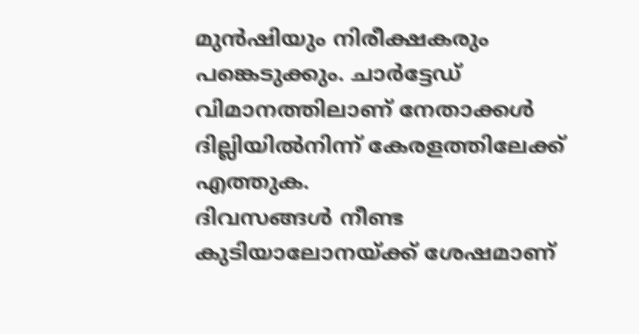മുൻഷിയും നിരീക്ഷകരും പങ്കെടുക്കും. ചാർട്ടേഡ് വിമാനത്തിലാണ് നേതാക്കൾ ദില്ലിയിൽനിന്ന് കേരളത്തിലേക്ക് എത്തുക.
ദിവസങ്ങൾ നീണ്ട കുടിയാലോനയ്ക്ക് ശേഷമാണ്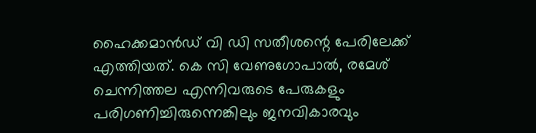ഹൈക്കമാൻഡ് വി ഡി സതീശന്റെ പേരിലേക്ക് എത്തിയത്. കെ സി വേണുഗോപാൽ, രമേശ് ചെന്നിത്തല എന്നിവരുടെ പേരുകളും പരിഗണിച്ചിരുന്നെങ്കിലും ജനവികാരവും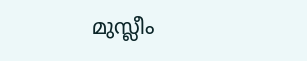മുസ്ലീം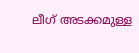ലീഗ് അടക്കമുള്ള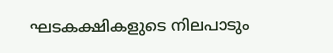ഘടകക്ഷികളുടെ നിലപാടും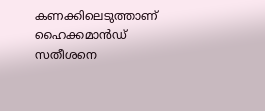കണക്കിലെടുത്താണ് ഹൈക്കമാൻഡ് സതീശനെ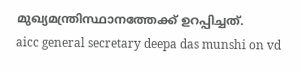മുഖ്യമന്ത്രിസ്ഥാനത്തേക്ക് ഉറപ്പിച്ചത്.
aicc general secretary deepa das munshi on vd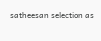satheesan selection as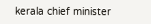kerala chief minister